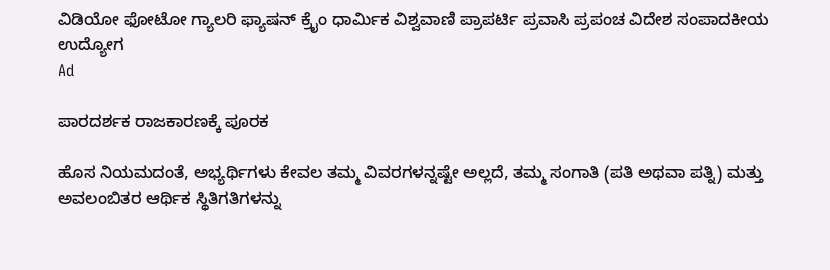ವಿಡಿಯೋ ಫೋಟೋ ಗ್ಯಾಲರಿ ಫ್ಯಾಷನ್ ಕ್ರೈಂ ಧಾರ್ಮಿಕ ವಿಶ್ವವಾಣಿ ಪ್ರಾಪರ್ಟಿ ಪ್ರವಾಸಿ ಪ್ರಪಂಚ ವಿದೇಶ ಸಂಪಾದಕೀಯ ಉದ್ಯೋಗ
Ad

ಪಾರದರ್ಶಕ ರಾಜಕಾರಣಕ್ಕೆ ಪೂರಕ

ಹೊಸ ನಿಯಮದಂತೆ, ಅಭ್ಯರ್ಥಿಗಳು ಕೇವಲ ತಮ್ಮ ವಿವರಗಳನ್ನಷ್ಟೇ ಅಲ್ಲದೆ, ತಮ್ಮ ಸಂಗಾತಿ (ಪತಿ ಅಥವಾ ಪತ್ನಿ) ಮತ್ತು ಅವಲಂಬಿತರ ಆರ್ಥಿಕ ಸ್ಥಿತಿಗತಿಗಳನ್ನು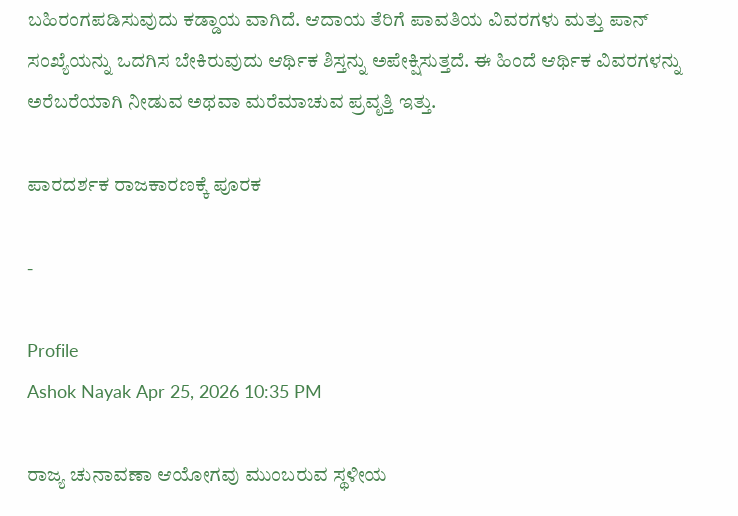ಬಹಿರಂಗಪಡಿಸುವುದು ಕಡ್ಡಾಯ ವಾಗಿದೆ. ಆದಾಯ ತೆರಿಗೆ ಪಾವತಿಯ ವಿವರಗಳು ಮತ್ತು ಪಾನ್ ಸಂಖ್ಯೆಯನ್ನು ಒದಗಿಸ ಬೇಕಿರುವುದು ಆರ್ಥಿಕ ಶಿಸ್ತನ್ನು ಅಪೇಕ್ಷಿಸುತ್ತದೆ. ಈ ಹಿಂದೆ ಆರ್ಥಿಕ ವಿವರಗಳನ್ನು ಅರೆಬರೆಯಾಗಿ ನೀಡುವ ಅಥವಾ ಮರೆಮಾಚುವ ಪ್ರವೃತ್ತಿ ಇತ್ತು.

ಪಾರದರ್ಶಕ ರಾಜಕಾರಣಕ್ಕೆ ಪೂರಕ

-

Profile
Ashok Nayak Apr 25, 2026 10:35 PM

ರಾಜ್ಯ ಚುನಾವಣಾ ಆಯೋಗವು ಮುಂಬರುವ ಸ್ಥಳೀಯ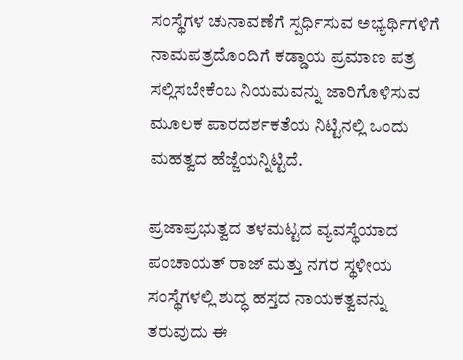ಸಂಸ್ಥೆಗಳ ಚುನಾವಣೆಗೆ ಸ್ಪರ್ಧಿಸುವ ಅಭ್ಯರ್ಥಿಗಳಿಗೆ ನಾಮಪತ್ರದೊಂದಿಗೆ ಕಡ್ಡಾಯ ಪ್ರಮಾಣ ಪತ್ರ ಸಲ್ಲಿಸಬೇಕೆಂಬ ನಿಯಮವನ್ನು ಜಾರಿಗೊಳಿಸುವ ಮೂಲಕ ಪಾರದರ್ಶಕತೆಯ ನಿಟ್ಟಿನಲ್ಲಿ ಒಂದು ಮಹತ್ವದ ಹೆಜ್ಜೆಯನ್ನಿಟ್ಟಿದೆ.

ಪ್ರಜಾಪ್ರಭುತ್ವದ ತಳಮಟ್ಟದ ವ್ಯವಸ್ಥೆಯಾದ ಪಂಚಾಯತ್ ರಾಜ್ ಮತ್ತು ನಗರ ಸ್ಥಳೀಯ ಸಂಸ್ಥೆಗಳಲ್ಲಿ ಶುದ್ಧ ಹಸ್ತದ ನಾಯಕತ್ವವನ್ನು ತರುವುದು ಈ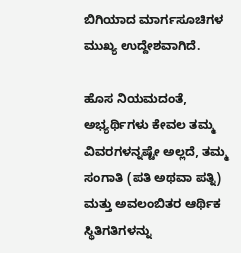ಬಿಗಿಯಾದ ಮಾರ್ಗಸೂಚಿಗಳ ಮುಖ್ಯ ಉದ್ದೇಶವಾಗಿದೆ.

ಹೊಸ ನಿಯಮದಂತೆ, ಅಭ್ಯರ್ಥಿಗಳು ಕೇವಲ ತಮ್ಮ ವಿವರಗಳನ್ನಷ್ಟೇ ಅಲ್ಲದೆ, ತಮ್ಮ ಸಂಗಾತಿ (ಪತಿ ಅಥವಾ ಪತ್ನಿ) ಮತ್ತು ಅವಲಂಬಿತರ ಆರ್ಥಿಕ ಸ್ಥಿತಿಗತಿಗಳನ್ನು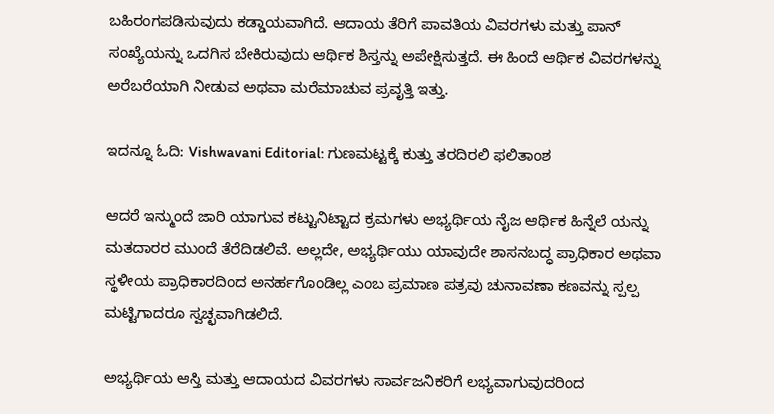ಬಹಿರಂಗಪಡಿಸುವುದು ಕಡ್ಡಾಯವಾಗಿದೆ. ಆದಾಯ ತೆರಿಗೆ ಪಾವತಿಯ ವಿವರಗಳು ಮತ್ತು ಪಾನ್ ಸಂಖ್ಯೆಯನ್ನು ಒದಗಿಸ ಬೇಕಿರುವುದು ಆರ್ಥಿಕ ಶಿಸ್ತನ್ನು ಅಪೇಕ್ಷಿಸುತ್ತದೆ. ಈ ಹಿಂದೆ ಆರ್ಥಿಕ ವಿವರಗಳನ್ನು ಅರೆಬರೆಯಾಗಿ ನೀಡುವ ಅಥವಾ ಮರೆಮಾಚುವ ಪ್ರವೃತ್ತಿ ಇತ್ತು.

ಇದನ್ನೂ ಓದಿ: Vishwavani Editorial: ಗುಣಮಟ್ಟಕ್ಕೆ ಕುತ್ತು ತರದಿರಲಿ ಫಲಿತಾಂಶ

ಆದರೆ ಇನ್ಮುಂದೆ ಜಾರಿ ಯಾಗುವ ಕಟ್ಟುನಿಟ್ಟಾದ ಕ್ರಮಗಳು ಅಭ್ಯರ್ಥಿಯ ನೈಜ ಆರ್ಥಿಕ ಹಿನ್ನೆಲೆ ಯನ್ನು ಮತದಾರರ ಮುಂದೆ ತೆರೆದಿಡಲಿವೆ. ಅಲ್ಲದೇ, ಅಭ್ಯರ್ಥಿಯು ಯಾವುದೇ ಶಾಸನಬದ್ಧ ಪ್ರಾಧಿಕಾರ ಅಥವಾ ಸ್ಥಳೀಯ ಪ್ರಾಧಿಕಾರದಿಂದ ಅನರ್ಹಗೊಂಡಿಲ್ಲ ಎಂಬ ಪ್ರಮಾಣ ಪತ್ರವು ಚುನಾವಣಾ ಕಣವನ್ನು ಸ್ಪಲ್ಪ ಮಟ್ಟಿಗಾದರೂ ಸ್ವಚ್ಛವಾಗಿಡಲಿದೆ.

ಅಭ್ಯರ್ಥಿಯ ಆಸ್ತಿ ಮತ್ತು ಆದಾಯದ ವಿವರಗಳು ಸಾರ್ವಜನಿಕರಿಗೆ ಲಭ್ಯವಾಗುವುದರಿಂದ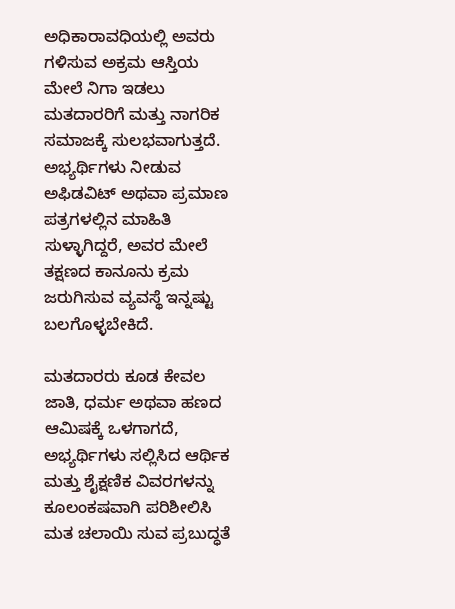ಅಧಿಕಾರಾವಧಿಯಲ್ಲಿ ಅವರು ಗಳಿಸುವ ಅಕ್ರಮ ಆಸ್ತಿಯ ಮೇಲೆ ನಿಗಾ ಇಡಲು ಮತದಾರರಿಗೆ ಮತ್ತು ನಾಗರಿಕ ಸಮಾಜಕ್ಕೆ ಸುಲಭವಾಗುತ್ತದೆ. ಅಭ್ಯರ್ಥಿಗಳು ನೀಡುವ ಅಫಿಡವಿಟ್ ಅಥವಾ ಪ್ರಮಾಣ ಪತ್ರಗಳಲ್ಲಿನ ಮಾಹಿತಿ ಸುಳ್ಳಾಗಿದ್ದರೆ, ಅವರ ಮೇಲೆ ತಕ್ಷಣದ ಕಾನೂನು ಕ್ರಮ ಜರುಗಿಸುವ ವ್ಯವಸ್ಥೆ ಇನ್ನಷ್ಟು ಬಲಗೊಳ್ಳಬೇಕಿದೆ.

ಮತದಾರರು ಕೂಡ ಕೇವಲ ಜಾತಿ, ಧರ್ಮ ಅಥವಾ ಹಣದ ಆಮಿಷಕ್ಕೆ ಒಳಗಾಗದೆ, ಅಭ್ಯರ್ಥಿಗಳು ಸಲ್ಲಿಸಿದ ಆರ್ಥಿಕ ಮತ್ತು ಶೈಕ್ಷಣಿಕ ವಿವರಗಳನ್ನು ಕೂಲಂಕಷವಾಗಿ ಪರಿಶೀಲಿಸಿ ಮತ ಚಲಾಯಿ ಸುವ ಪ್ರಬುದ್ಧತೆ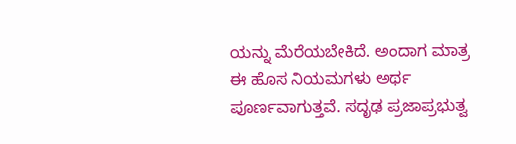ಯನ್ನು ಮೆರೆಯಬೇಕಿದೆ. ಅಂದಾಗ ಮಾತ್ರ ಈ ಹೊಸ ನಿಯಮಗಳು ಅರ್ಥ ಪೂರ್ಣವಾಗುತ್ತವೆ. ಸದೃಢ ಪ್ರಜಾಪ್ರಭುತ್ವ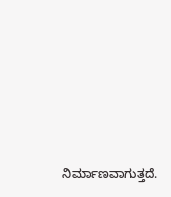ನಿರ್ಮಾಣವಾಗುತ್ತದೆ.